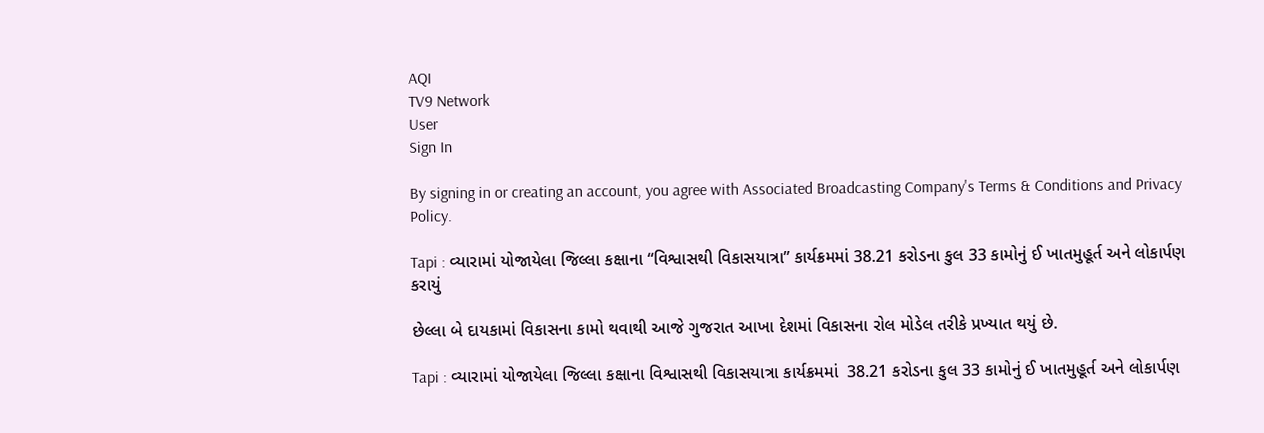AQI
TV9 Network
User
Sign In

By signing in or creating an account, you agree with Associated Broadcasting Company's Terms & Conditions and Privacy Policy.

Tapi : વ્યારામાં યોજાયેલા જિલ્લા કક્ષાના “વિશ્વાસથી વિકાસયાત્રા” કાર્યક્રમમાં 38.21 કરોડના કુલ 33 કામોનું ઈ ખાતમુહૂર્ત અને લોકાર્પણ કરાયું

છેલ્લા બે દાયકામાં વિકાસના કામો થવાથી આજે ગુજરાત આખા દેશમાં વિકાસના રોલ મોડેલ તરીકે પ્રખ્યાત થયું છે.

Tapi : વ્યારામાં યોજાયેલા જિલ્લા કક્ષાના વિશ્વાસથી વિકાસયાત્રા કાર્યક્રમમાં  38.21 કરોડના કુલ 33 કામોનું ઈ ખાતમુહૂર્ત અને લોકાર્પણ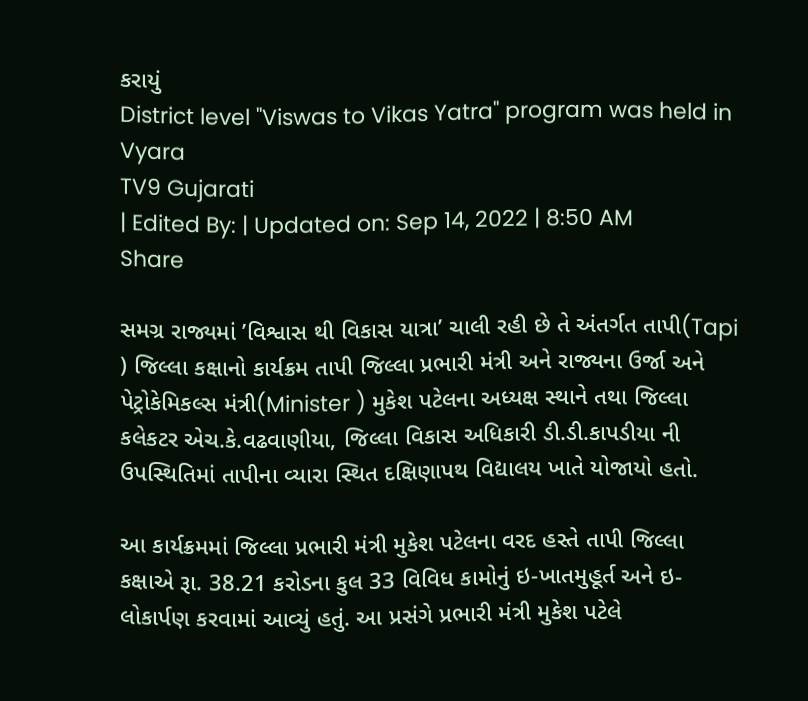કરાયું
District level "Viswas to Vikas Yatra" program was held in Vyara
TV9 Gujarati
| Edited By: | Updated on: Sep 14, 2022 | 8:50 AM
Share

સમગ્ર રાજ્યમાં ’વિશ્વાસ થી વિકાસ યાત્રા’ ચાલી રહી છે તે અંતર્ગત તાપી(Tapi ) જિલ્લા કક્ષાનો કાર્યક્રમ તાપી જિલ્લા પ્રભારી મંત્રી અને રાજ્યના ઉર્જા અને પેટ્રોકેમિકલ્સ મંત્રી(Minister ) મુકેશ પટેલના અધ્યક્ષ સ્થાને તથા જિલ્લા કલેકટર એચ.કે.વઢવાણીયા, જિલ્લા વિકાસ અધિકારી ડી.ડી.કાપડીયા ની ઉપસ્થિતિમાં તાપીના વ્યારા સ્થિત દક્ષિણાપથ વિદ્યાલય ખાતે યોજાયો હતો.

આ કાર્યક્રમમાં જિલ્લા પ્રભારી મંત્રી મુકેશ પટેલના વરદ હસ્તે તાપી જિલ્લા કક્ષાએ રૂા. 38.21 કરોડના કુલ 33 વિવિધ કામોનું ઇ-ખાતમુહૂર્ત અને ઇ-લોકાર્પણ કરવામાં આવ્યું હતું. આ પ્રસંગે પ્રભારી મંત્રી મુકેશ પટેલે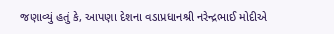જણાવ્યું હતું કે, આપણા દેશના વડાપ્રધાનશ્રી નરેન્દ્રભાઈ મોદીએ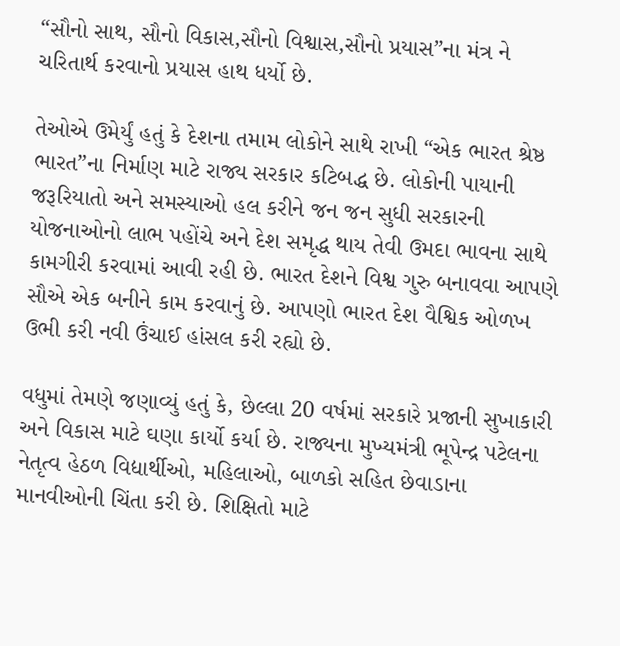“સૌનો સાથ, સૌનો વિકાસ,સૌનો વિશ્વાસ,સૌનો પ્રયાસ”ના મંત્ર ને ચરિતાર્થ કરવાનો પ્રયાસ હાથ ધર્યો છે.

તેઓએ ઉમેર્યું હતું કે દેશના તમામ લોકોને સાથે રાખી “એક ભારત શ્રેષ્ઠ ભારત”ના નિર્માણ માટે રાજ્ય સરકાર કટિબદ્ધ છે. લોકોની પાયાની જરૂરિયાતો અને સમસ્યાઓ હલ કરીને જન જન સુધી સરકારની યોજનાઓનો લાભ પહોંચે અને દેશ સમૃદ્ધ થાય તેવી ઉમદા ભાવના સાથે કામગીરી કરવામાં આવી રહી છે. ભારત દેશને વિશ્વ ગુરુ બનાવવા આપણે સૌએ એક બનીને કામ કરવાનું છે. આપણો ભારત દેશ વૈશ્વિક ઓળખ ઉભી કરી નવી ઉંચાઈ હાંસલ કરી રહ્યો છે.

વધુમાં તેમણે જણાવ્યું હતું કે, છેલ્લા 20 વર્ષમાં સરકારે પ્રજાની સુખાકારી અને વિકાસ માટે ઘણા કાર્યો કર્યા છે. રાજ્યના મુખ્યમંત્રી ભૂપેન્દ્ર પટેલના નેતૃત્વ હેઠળ વિદ્યાર્થીઓ, મહિલાઓ, બાળકો સહિત છેવાડાના માનવીઓની ચિંતા કરી છે. શિક્ષિતો માટે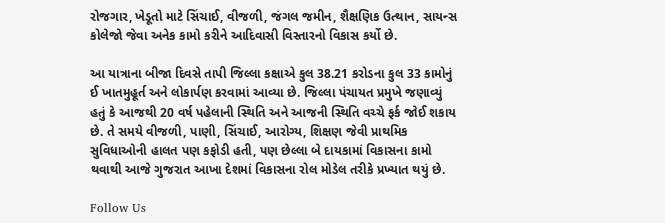રોજગાર, ખેડૂતો માટે સિંચાઈ, વીજળી, જંગલ જમીન, શૈક્ષણિક ઉત્થાન, સાયન્સ કોલેજો જેવા અનેક કામો કરીને આદિવાસી વિસ્તારનો વિકાસ કર્યો છે.

આ યાત્રાના બીજા દિવસે તાપી જિલ્લા કક્ષાએ કુલ 38.21 કરોડના કુલ 33 કામોનું ઈ ખાતમુહૂર્ત અને લોકાર્પણ કરવામાં આવ્યા છે. જિલ્લા પંચાયત પ્રમુખે જણાવ્યું હતું કે આજથી 20 વર્ષ પહેલાની સ્થિતિ અને આજની સ્થિતિ વચ્ચે ફર્ક જોઈ શકાય છે. તે સમયે વીજળી, પાણી, સિંચાઈ, આરોગ્ય, શિક્ષણ જેવી પ્રાથમિક સુવિધાઓની હાલત પણ કફોડી હતી, પણ છેલ્લા બે દાયકામાં વિકાસના કામો થવાથી આજે ગુજરાત આખા દેશમાં વિકાસના રોલ મોડેલ તરીકે પ્રખ્યાત થયું છે.

Follow Us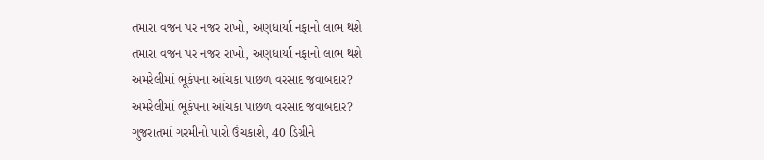તમારા વજન પર નજર રાખો, અણધાર્યા નફાનો લાભ થશે
તમારા વજન પર નજર રાખો, અણધાર્યા નફાનો લાભ થશે
અમરેલીમાં ભૂકંપના આંચકા પાછળ વરસાદ જવાબદાર?
અમરેલીમાં ભૂકંપના આંચકા પાછળ વરસાદ જવાબદાર?
ગુજરાતમાં ગરમીનો પારો ઉંચકાશે, 40 ડિગ્રીને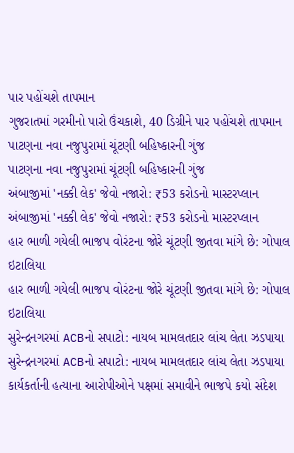પાર પહોંચશે તાપમાન
ગુજરાતમાં ગરમીનો પારો ઉંચકાશે, 40 ડિગ્રીને પાર પહોંચશે તાપમાન
પાટણના નવા નજુપુરામાં ચૂંટણી બહિષ્કારની ગુંજ
પાટણના નવા નજુપુરામાં ચૂંટણી બહિષ્કારની ગુંજ
અંબાજીમાં 'નક્કી લેક' જેવો નજારો: ₹53 કરોડનો માસ્ટરપ્લાન
અંબાજીમાં 'નક્કી લેક' જેવો નજારો: ₹53 કરોડનો માસ્ટરપ્લાન
હાર ભાળી ગયેલી ભાજપ વોરંટના જોરે ચૂંટણી જીતવા માંગે છે: ગોપાલ ઇટાલિયા
હાર ભાળી ગયેલી ભાજપ વોરંટના જોરે ચૂંટણી જીતવા માંગે છે: ગોપાલ ઇટાલિયા
સુરેન્દ્રનગરમાં ACBનો સપાટો: નાયબ મામલતદાર લાંચ લેતા ઝડપાયા
સુરેન્દ્રનગરમાં ACBનો સપાટો: નાયબ મામલતદાર લાંચ લેતા ઝડપાયા
કાર્યકર્તાની હત્યાના આરોપીઓને પક્ષમાં સમાવીને ભાજપે કયો સંદેશ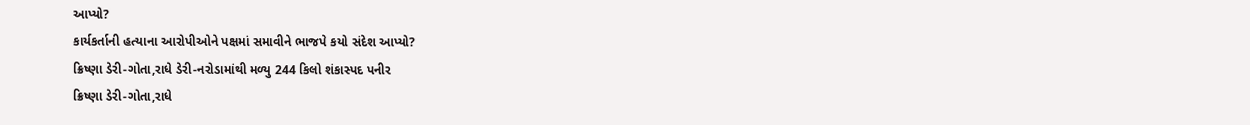આપ્યો?
કાર્યકર્તાની હત્યાના આરોપીઓને પક્ષમાં સમાવીને ભાજપે કયો સંદેશ આપ્યો?
ક્રિષ્ણા ડેરી-ગોતા,રાધે ડેરી-નરોડામાંથી મળ્યુ 244 કિલો શંકાસ્પદ પનીર
ક્રિષ્ણા ડેરી-ગોતા,રાધે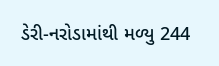ડેરી-નરોડામાંથી મળ્યુ 244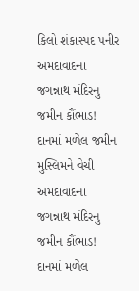કિલો શંકાસ્પદ પનીર
અમદાવાદના જગન્નાથ મંદિરનુ જમીન કૌંભાડ! દાનમાં મળેલ જમીન મુસ્લિમને વેચી
અમદાવાદના જગન્નાથ મંદિરનુ જમીન કૌંભાડ! દાનમાં મળેલ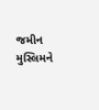જમીન મુસ્લિમને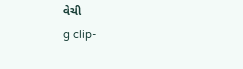વેચી
g clip-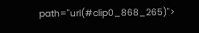path="url(#clip0_868_265)">